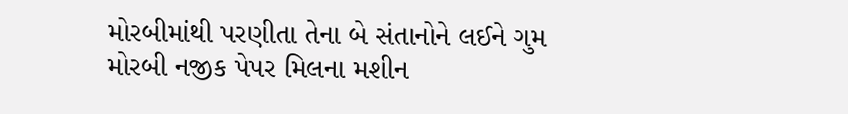મોરબીમાંથી પરણીતા તેના બે સંતાનોને લઈને ગુમ મોરબી નજીક પેપર મિલના મશીન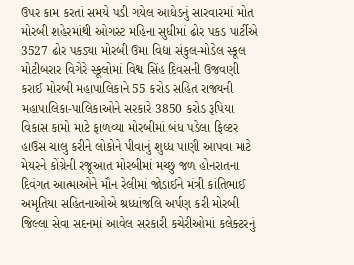ઉપર કામ કરતાં સમયે પડી ગયેલ આધેડનું સારવારમાં મોત મોરબી શહેરમાંથી ઓગસ્ટ મહિના સુધીમાં ઢોર પકડ પાર્ટીએ 3527 ઢોર પકડ્યા મોરબી ઉમા વિદ્યા સંકુલ-મોડેલ સ્કૂલ મોટીબરાર વિગેરે સ્કૂલોમાં વિશ્વ સિંહ દિવસની ઉજવણી કરાઈ મોરબી મહાપાલિકાને 55 કરોડ સહિત રાજ્યની મહાપાલિકા-પાલિકાઓને સરકારે 3850 કરોડ રૂપિયા વિકાસ કામો માટે ફાળવ્યા મોરબીમાં બંધ પડેલા ફિલ્ટર હાઉસ ચાલુ કરીને લોકોને પીવાનું શુધ્ધ પાણી આપવા માટે મેયરને કોંગ્રેની રજૂઆત મોરબીમાં મચ્છુ જળ હોનરાતના દિવંગત આત્માઓને મૌન રેલીમાં જોડાઈને મંત્રી કાંતિભાઈ અમૃતિયા સહિતનાઓએ શ્રધ્ધાંજલિ અર્પણ કરી મોરબી જિલ્લા સેવા સદનમાં આવેલ સરકારી કચેરીઓમાં કલેક્ટરનું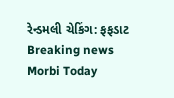રેન્ડમલી ચેકિંગ: ફફડાટ
Breaking news
Morbi Today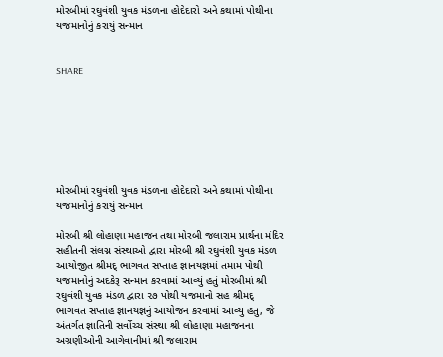મોરબીમાં રઘુવંશી યુવક મંડળના હોદેદારો અને કથામાં પોથીના યજમાનોનું કરાયું સન્માન


SHARE







મોરબીમાં રઘુવંશી યુવક મંડળના હોદેદારો અને કથામાં પોથીના યજમાનોનું કરાયું સન્માન

મોરબી શ્રી લોહાણા મહાજન તથા મોરબી જલારામ પ્રાર્થના મંદિર સહીતની સંલગ્ન સંસ્થાઓ દ્વારા મોરબી શ્રી રઘુવંશી યુવક મંડળ આયોજીત શ્રીમદ્ ભાગવત સપ્તાહ જ્ઞાનયજ્ઞમાં તમામ પોથી યજમાનોનું અદકેરૂ સન્માન કરવામાં આવ્યું હતું મોરબીમાં શ્રી રઘુવંશી યુવક મંડળ દ્વારા ૨૭ પોથી યજમાનો સહ શ્રીમદ્ ભાગવત સપ્તાહ જ્ઞાનયજ્ઞનું આયોજન કરવામાં આવ્યુ હતુ, જે અંતર્ગત જ્ઞાતિની સર્વોચ્ચ સંસ્થા શ્રી લોહાણા મહાજનના અગ્રણીઓની આગેવાનીમાં શ્રી જલારામ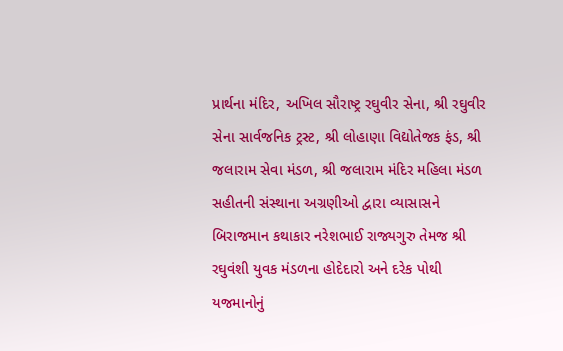પ્રાર્થના મંદિર, અખિલ સૌરાષ્ટ્ર રઘુવીર સેના, શ્રી રઘુવીર સેના સાર્વજનિક ટ્રસ્ટ, શ્રી લોહાણા વિદ્યોતેજક ફંડ, શ્રી જલારામ સેવા મંડળ, શ્રી જલારામ મંદિર મહિલા મંડળ સહીતની સંસ્થાના અગ્રણીઓ દ્વારા વ્યાસાસને બિરાજમાન કથાકાર નરેશભાઈ રાજ્યગુરુ તેમજ શ્રી રઘુવંશી યુવક મંડળના હોદેદારો અને દરેક પોથી યજમાનોનું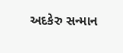અદકેરુ સન્માન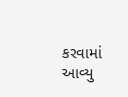કરવામાં આવ્યુ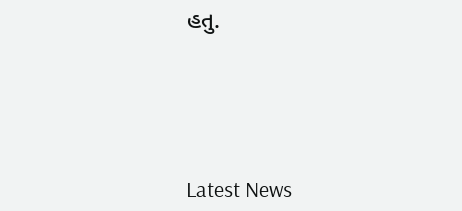હતુ.






Latest News